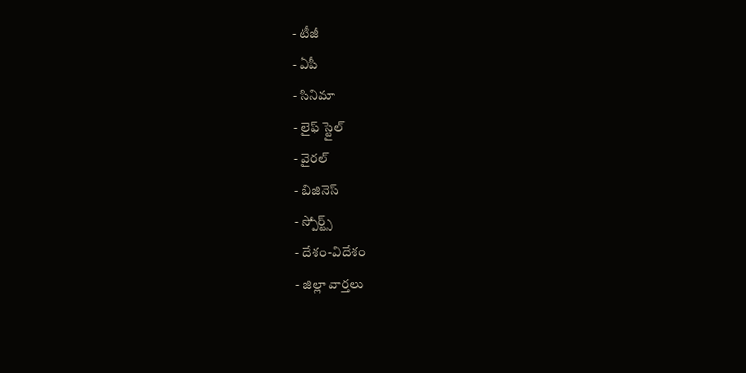- టీజీ
- ఏపీ
- సినిమా
- లైఫ్ స్టైల్
- వైరల్
- బిజినెస్
- స్పోర్ట్స్
- దేశం-విదేశం
- జిల్లా వార్తలు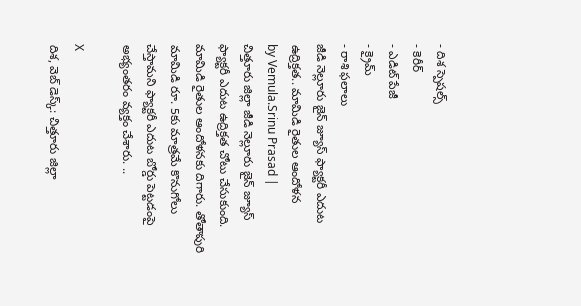- దిశ స్పెషల్స్
- కెరీర్
- ఎడిట్ పేజీ
- క్రైమ్
- రాశి ఫలాలు
జీడి నెల్లూరు జైన్ జ్యూస్ ఫ్యాక్టరీ ఎదుట ఉద్రిక్తత.. మామిడి రైతుల ఆందోళన
by Vemula.Srinu Prasad |
చిత్తూరు జిల్లా జీడి నెల్లూరు జైన్ జ్యూస్ ఫ్యాక్టరీ ఎదుట ఉద్రిక్తత చోటు చేసుకుంది. మామిడి రైతుల ఆందోళనకు దిగారు. తోతాపురి మామిడి రూ. 5కు మాత్రమే కొనుగోలు చేస్తామని ఫ్యాక్టరీ ఎదుట బోర్డు పెట్టడంపై అభ్యంతరం వ్యక్తం చేశారు. ..

X
దిశ, వెబ్ డెస్క్: చిత్తూరు జిల్లా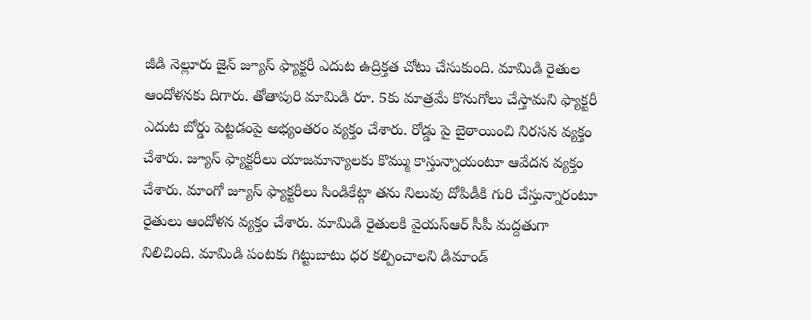జీడి నెల్లూరు జైన్ జ్యూస్ ఫ్యాక్టరీ ఎదుట ఉద్రిక్తత చోటు చేసుకుంది. మామిడి రైతుల ఆందోళనకు దిగారు. తోతాపురి మామిడి రూ. 5కు మాత్రమే కొనుగోలు చేస్తామని ఫ్యాక్టరీ ఎదుట బోర్డు పెట్టడంపై అభ్యంతరం వ్యక్తం చేశారు. రోడ్డు పై బైఠాయించి నిరసన వ్యక్తం చేశారు. జ్యూస్ ఫ్యాక్టరీలు యాజమాన్యాలకు కొమ్ము కాస్తున్నాయంటూ ఆవేదన వ్యక్తం చేశారు. మాంగో జ్యూస్ ఫ్యాక్టరీలు సిండికేట్గా తను నిలువు దోపిడీకి గురి చేస్తున్నారంటూ రైతులు ఆందోళన వ్యక్తం చేశారు. మామిడి రైతులకి వైయస్ఆర్ సీపీ మద్దతుగా నిలిచింది. మామిడి పంటకు గిట్టుబాటు ధర కల్పించాలని డిమాండ్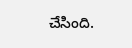చేసింది.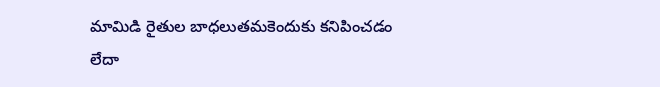మామిడి రైతుల బాధలుతమకెందుకు కనిపించడం లేదా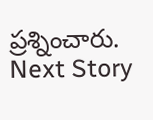ప్రశ్నించారు.
Next Story